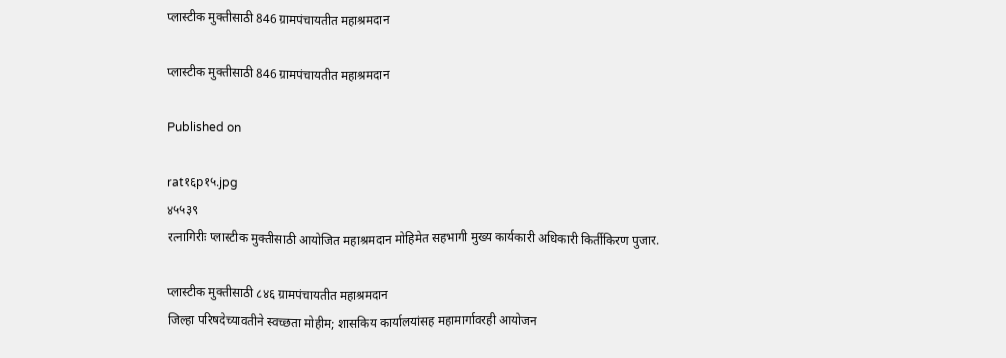प्लास्टीक मुक्तीसाठी 846 ग्रामपंचायतीत महाश्रमदान

प्लास्टीक मुक्तीसाठी 846 ग्रामपंचायतीत महाश्रमदान

Published on

rat१६p१५.jpg
४५५३९
रत्नागिरीः प्लास्टीक मुक्तीसाठी आयोजित महाश्रमदान मोहिमेत सहभागी मुख्य कार्यकारी अधिकारी किर्तीकिरण पुजार.

प्लास्टीक मुक्तीसाठी ८४६ ग्रामपंचायतीत महाश्रमदान
जिल्हा परिषदेच्यावतीने स्वच्छता मोहीम; शासकिय कार्यालयांसह महामार्गावरही आयोजन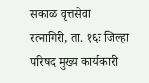सकाळ वृत्तसेवा
रत्नागिरी, ता. १६ः जिल्हा परिषद मुख्य कार्यकारी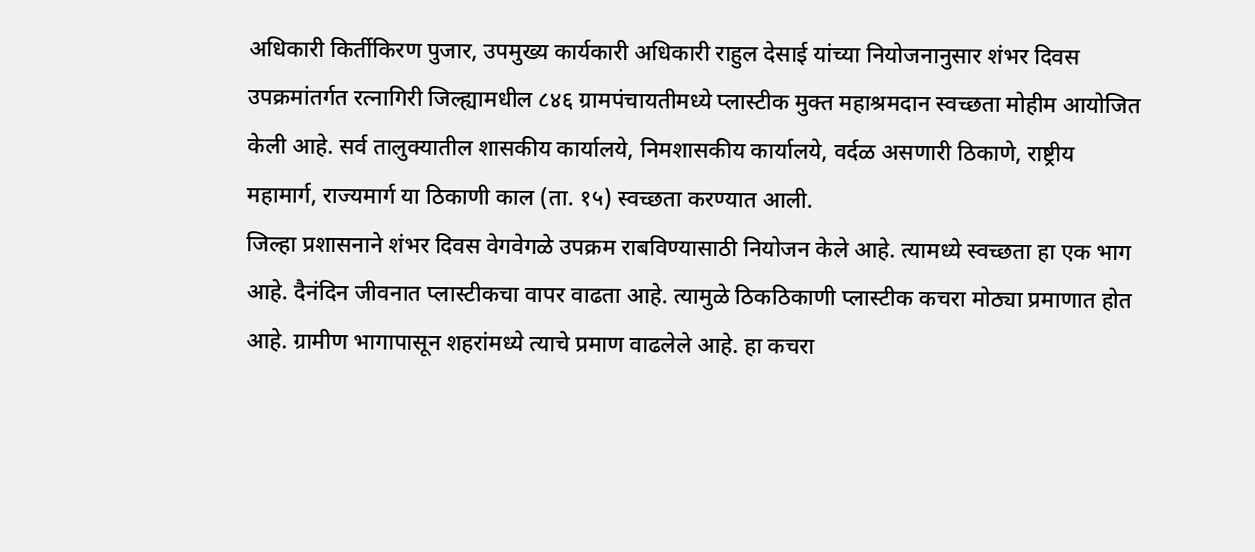अधिकारी किर्तीकिरण पुजार, उपमुख्य कार्यकारी अधिकारी राहुल देसाई यांच्या नियोजनानुसार शंभर दिवस उपक्रमांतर्गत रत्नागिरी जिल्ह्यामधील ८४६ ग्रामपंचायतीमध्ये प्लास्टीक मुक्त महाश्रमदान स्वच्छता मोहीम आयोजित केली आहे. सर्व तालुक्यातील शासकीय कार्यालये, निमशासकीय कार्यालये, वर्दळ असणारी ठिकाणे, राष्ट्रीय महामार्ग, राज्यमार्ग या ठिकाणी काल (ता. १५) स्वच्छता करण्यात आली.
जिल्हा प्रशासनाने शंभर दिवस वेगवेगळे उपक्रम राबविण्यासाठी नियोजन केले आहे. त्यामध्ये स्वच्छता हा एक भाग आहे. दैनंदिन जीवनात प्लास्टीकचा वापर वाढता आहे. त्यामुळे ठिकठिकाणी प्लास्टीक कचरा मोठ्या प्रमाणात होत आहे. ग्रामीण भागापासून शहरांमध्ये त्याचे प्रमाण वाढलेले आहे. हा कचरा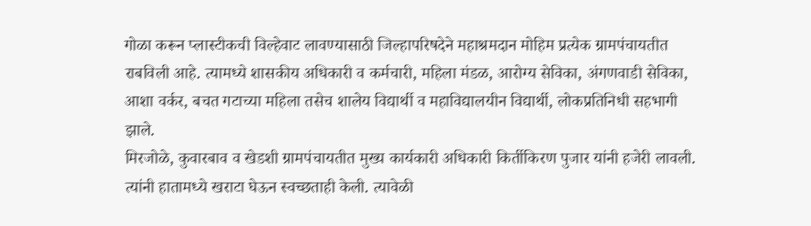गोळा करून प्लास्टीकची विल्हेवाट लावण्यासाठी जिल्हापरिषदेने महाश्रमदान मोहिम प्रत्येक ग्रामपंचायतीत राबविली आहे. त्यामध्ये शासकीय अधिकारी व कर्मचारी, महिला मंडळ, आरोग्य सेविका, अंगणवाडी सेविका, आशा वर्कर, बचत गटाच्या महिला तसेच शालेय विद्यार्थी व महाविद्यालयीन विद्यार्थी, लोकप्रतिनिधी सहभागी झाले.
मिरजोळे, कुवारबाव व खेडशी ग्रामपंचायतीत मुख्य कार्यकारी अधिकारी किर्तीकिरण पुजार यांनी हजेरी लावली. त्यांनी हातामध्ये खराटा घेऊन स्वच्छताही केली. त्यावेळी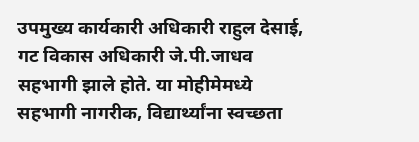उपमुख्य कार्यकारी अधिकारी राहुल देसाई, गट विकास अधिकारी जे.पी.जाधव सहभागी झाले होते. या मोहीमेमध्ये सहभागी नागरीक, विद्यार्थ्यांना स्वच्छता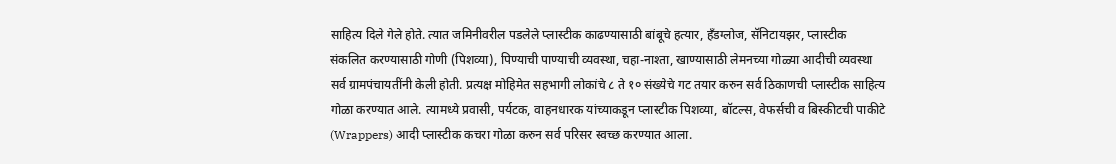साहित्य दिले गेले होते. त्यात जमिनीवरील पडलेले प्लास्टीक काढण्यासाठी बांबूचे हत्यार, हँडग्लोज, सॅनिटायझर, प्लास्टीक संकलित करण्यासाठी गोणी (पिशव्या), पिण्याची पाण्याची व्यवस्था, चहा-नाश्ता, खाण्यासाठी लेमनच्या गोळ्या आदीची व्यवस्था सर्व ग्रामपंचायतींनी केली होती. प्रत्यक्ष मोहिमेत सहभागी लोकांचे ८ ते १० संख्येचे गट तयार करुन सर्व ठिकाणची प्लास्टीक साहित्य गोळा करण्यात आले. त्यामध्ये प्रवासी, पर्यटक, वाहनधारक यांच्याकडून प्लास्टीक पिशव्या, बॉटल्स, वेफर्सची व बिस्कीटची पाकीटे (Wrappers) आदी प्लास्टीक कचरा गोळा करुन सर्व परिसर स्वच्छ करण्यात आला.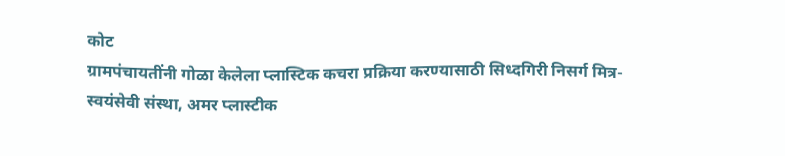कोट
ग्रामपंचायतींनी गोळा केलेला प्लास्टिक कचरा प्रक्रिया करण्यासाठी सिध्दगिरी निसर्ग मित्र-स्वयंसेवी संस्था, अमर प्लास्टीक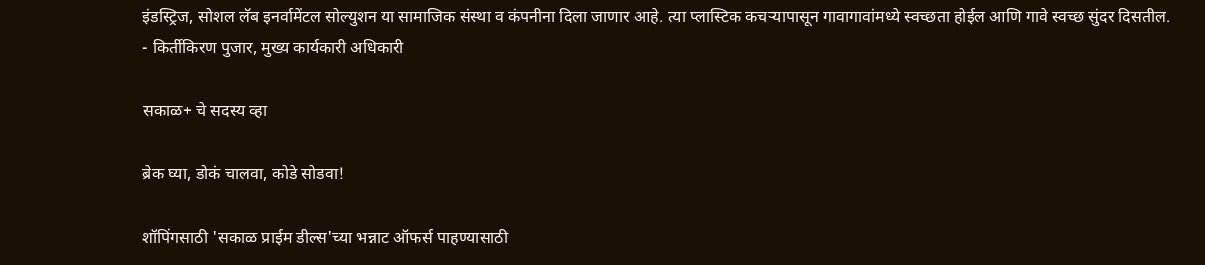इंडस्ट्रिज, सोशल लॅब इनर्वामेंटल सोल्युशन या सामाजिक संस्था व कंपनीना दिला जाणार आहे. त्या प्लास्टिक कचऱ्यापासून गावागावांमध्ये स्वच्छता होईल आणि गावे स्वच्छ सुंदर दिसतील.
- किर्तीकिरण पुजार, मुख्य कार्यकारी अधिकारी

सकाळ+ चे सदस्य व्हा

ब्रेक घ्या, डोकं चालवा, कोडे सोडवा!

शॉपिंगसाठी 'सकाळ प्राईम डील्स'च्या भन्नाट ऑफर्स पाहण्यासाठी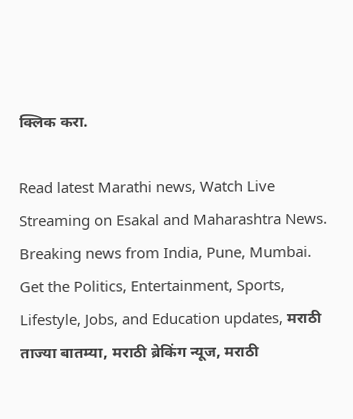क्लिक करा.

Read latest Marathi news, Watch Live Streaming on Esakal and Maharashtra News. Breaking news from India, Pune, Mumbai. Get the Politics, Entertainment, Sports, Lifestyle, Jobs, and Education updates, मराठी ताज्या बातम्या, मराठी ब्रेकिंग न्यूज, मराठी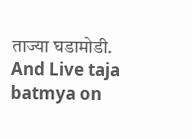ताज्या घडामोडी. And Live taja batmya on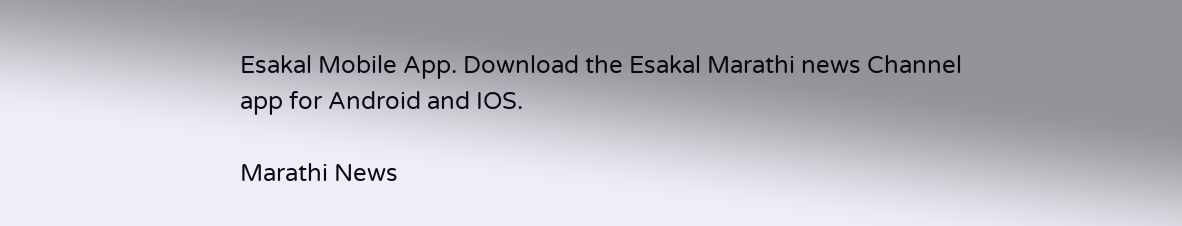Esakal Mobile App. Download the Esakal Marathi news Channel app for Android and IOS.

Marathi News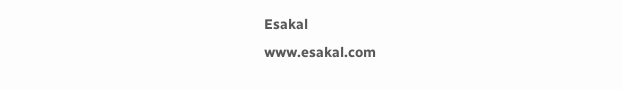Esakal
www.esakal.com